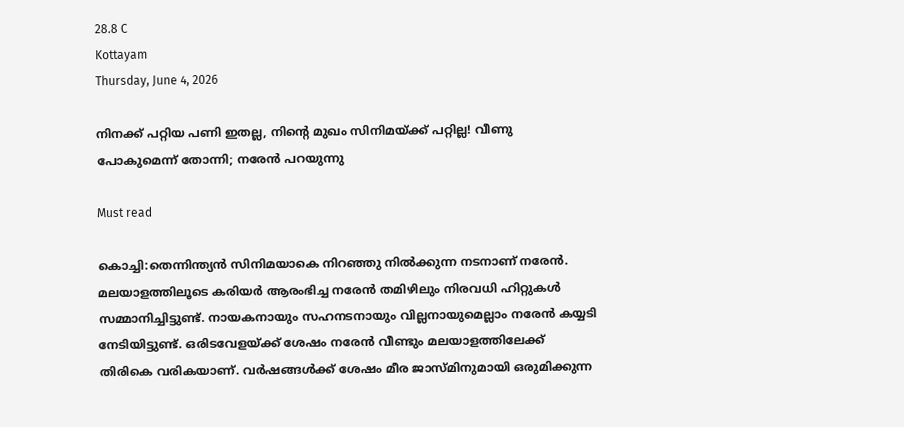28.8 C
Kottayam
Thursday, June 4, 2026

നിനക്ക് പറ്റിയ പണി ഇതല്ല, നിന്റെ മുഖം സിനിമയ്ക്ക് പറ്റില്ല! വീണു പോകുമെന്ന് തോന്നി; നരേന്‍ പറയുന്നു

Must read

കൊച്ചി:തെന്നിന്ത്യന്‍ സിനിമയാകെ നിറഞ്ഞു നില്‍ക്കുന്ന നടനാണ് നരേന്‍. മലയാളത്തിലൂടെ കരിയര്‍ ആരംഭിച്ച നരേന്‍ തമിഴിലും നിരവധി ഹിറ്റുകള്‍ സമ്മാനിച്ചിട്ടുണ്ട്. നായകനായും സഹനടനായും വില്ലനായുമെല്ലാം നരേന്‍ കയ്യടി നേടിയിട്ടുണ്ട്. ഒരിടവേളയ്ക്ക് ശേഷം നരേന്‍ വീണ്ടും മലയാളത്തിലേക്ക് തിരികെ വരികയാണ്. വര്‍ഷങ്ങള്‍ക്ക് ശേഷം മീര ജാസ്മിനുമായി ഒരുമിക്കുന്ന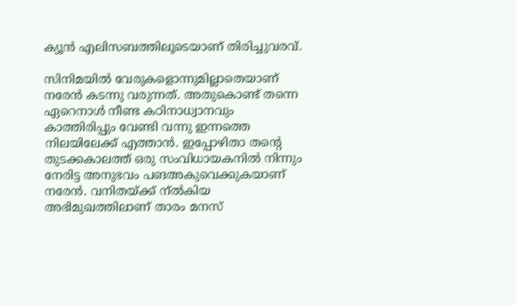ക്യൂന്‍ എലിസബത്തിലൂടെയാണ് തിരിച്ചുവരവ്.

സിനിമയില്‍ വേരുകളൊന്നുമില്ലാതെയാണ് നരേന്‍ കടന്നു വരുന്നത്. അതുകൊണ്ട് തന്നെ ഏറെനാള്‍ നീണ്ട കഠിനാധ്വാനവും കാത്തിരിപ്പും വേണ്ടി വന്നു ഇന്നത്തെ നിലയിലേക്ക് എത്താന്‍. ഇപ്പോഴിതാ തന്റെ തുടക്കകാലത്ത് ഒരു സംവിധായകനില്‍ നിന്നും നേരിട്ട അനുഭവം പങഅകുവെക്കുകയാണ് നരേന്‍. വനിതയ്ക്ക് ന്ല്‍കിയ അഭിമുഖത്തിലാണ് താരം മനസ്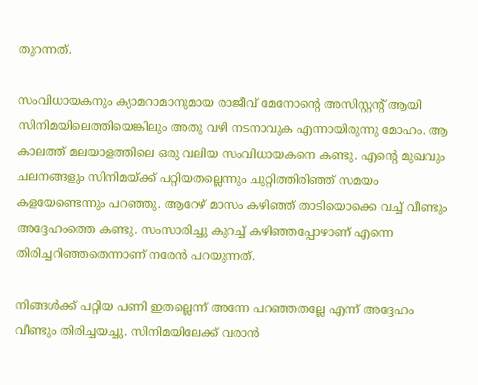തുറന്നത്.

സംവിധായകനും ക്യാമറാമാനുമായ രാജീവ് മേനോന്റെ അസിസ്റ്റന്റ് ആയി സിനിമയിലെത്തിയെങ്കിലും അതു വഴി നടനാവുക എന്നായിരുന്നു മോഹം. ആ കാലത്ത് മലയാളത്തിലെ ഒരു വലിയ സംവിധായകനെ കണ്ടു. എന്റെ മുഖവും ചലനങ്ങളും സിനിമയ്ക്ക് പറ്റിയതല്ലെന്നും ചുറ്റിത്തിരിഞ്ഞ് സമയം കളയേണ്ടെന്നും പറഞ്ഞു. ആറേഴ് മാസം കഴിഞ്ഞ് താടിയൊക്കെ വച്ച് വീണ്ടും അദ്ദേഹംത്തെ കണ്ടു. സംസാരിച്ചു കുറച്ച് കഴിഞ്ഞപ്പോഴാണ് എന്നെ തിരിച്ചറിഞ്ഞതെന്നാണ് നരേന്‍ പറയുന്നത്.

നിങ്ങള്‍ക്ക് പറ്റിയ പണി ഇതല്ലെന്ന് അന്നേ പറഞ്ഞതല്ലേ എന്ന് അദ്ദേഹം വീണ്ടും തിരിച്ചയച്ചു. സിനിമയിലേക്ക് വരാന്‍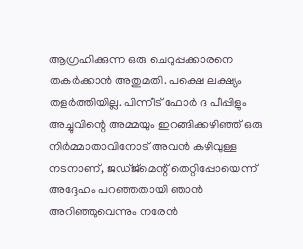ആഗ്രഹിക്കുന്ന ഒരു ചെറുപ്പക്കാരനെ തകര്‍ക്കാന്‍ അതുമതി. പക്ഷെ ലക്ഷ്യം തളര്‍ത്തിയില്ല. പിന്നീട് ഫോര്‍ ദ പീപ്പിളും അച്ചുവിന്റെ അമ്മയും ഇറങ്ങിക്കഴിഞ്ഞ് ഒരു നിര്‍മ്മാതാവിനോട് അവന്‍ കഴിവുള്ള നടനാണ്, ജഡ്ജ്‌മെന്റ് തെറ്റിപ്പോയെന്ന് അദ്ദേഹം പറഞ്ഞതായി ഞാന്‍ അറിഞ്ഞുവെന്നും നരേന്‍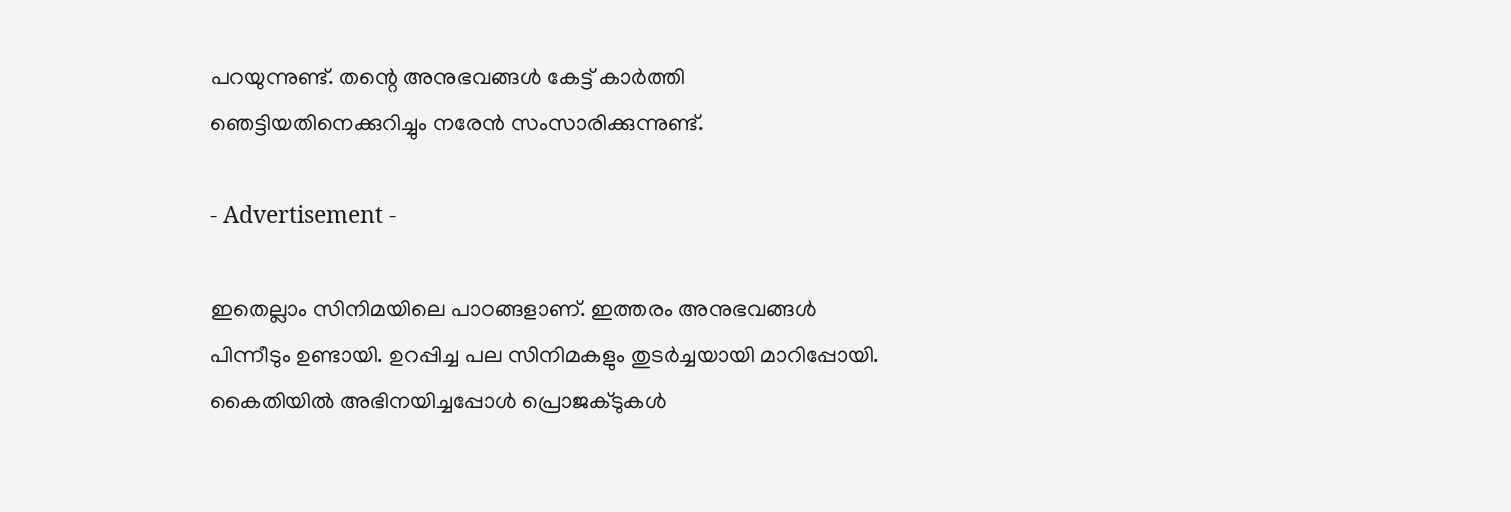പറയുന്നുണ്ട്. തന്റെ അനുഭവങ്ങള്‍ കേട്ട് കാര്‍ത്തി ഞെട്ടിയതിനെക്കുറിച്ചും നരേന്‍ സംസാരിക്കുന്നുണ്ട്.

- Advertisement -

ഇതെല്ലാം സിനിമയിലെ പാഠങ്ങളാണ്. ഇത്തരം അനുഭവങ്ങള്‍ പിന്നീടും ഉണ്ടായി. ഉറപ്പിച്ച പല സിനിമകളും തുടര്‍ച്ചയായി മാറിപ്പോയി. കൈതിയില്‍ അഭിനയിച്ചപ്പോള്‍ പ്രൊജക്ടുകള്‍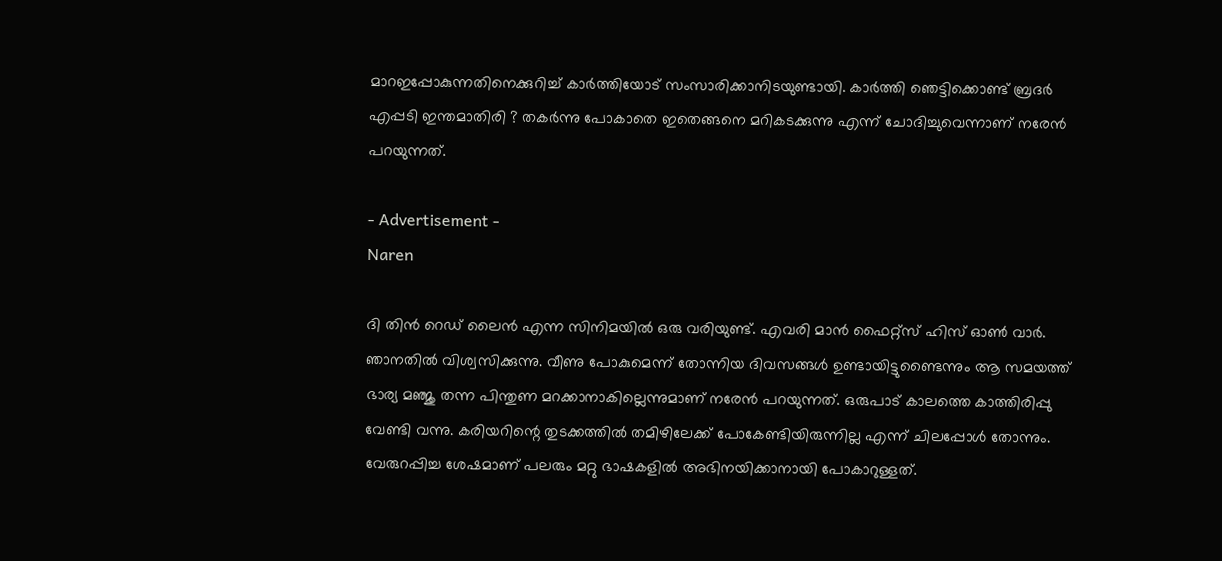മാറഇപ്പോകുന്നതിനെക്കുറിച്ച് കാര്‍ത്തിയോട് സംസാരിക്കാനിടയുണ്ടായി. കാര്‍ത്തി ഞെട്ടിക്കൊണ്ട് ബ്രദര്‍ എപ്പടി ഇന്തമാതിരി ? തകര്‍ന്നു പോകാതെ ഇതെങ്ങനെ മറികടക്കുന്നു എന്ന് ചോദിച്ചുവെന്നാണ് നരേന്‍ പറയുന്നത്.

- Advertisement -
Naren

ദി തിന്‍ റെഡ് ലൈന്‍ എന്ന സിനിമയില്‍ ഒരു വരിയുണ്ട്. എവരി മാന്‍ ഫൈറ്റ്‌സ് ഹിസ് ഓണ്‍ വാര്‍. ഞാനതില്‍ വിശ്വസിക്കുന്നു. വീണു പോകുമെന്ന് തോന്നിയ ദിവസങ്ങള്‍ ഉണ്ടായിട്ടുണ്ടൈന്നും ആ സമയത്ത് ഭാര്യ മഞ്ജു തന്ന പിന്തുണ മറക്കാനാകില്ലെന്നുമാണ് നരേന്‍ പറയുന്നത്. ഒരുപാട് കാലത്തെ കാത്തിരിപ്പു വേണ്ടി വന്നു. കരിയറിന്റെ തുടക്കത്തില്‍ തമിഴിലേക്ക് പോകേണ്ടിയിരുന്നില്ല എന്ന് ചിലപ്പോള്‍ തോന്നും. വേരുറപ്പിച്ച ശേഷമാണ് പലരും മറ്റു ഭാഷകളില്‍ അഭിനയിക്കാനായി പോകാറുള്ളത്.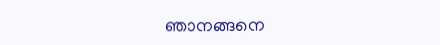ഞാനങ്ങനെ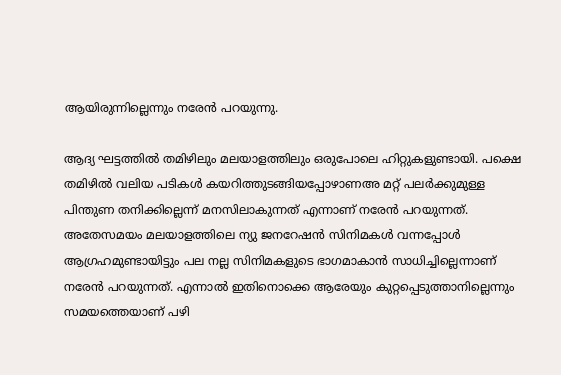ആയിരുന്നില്ലെന്നും നരേന്‍ പറയുന്നു.

ആദ്യ ഘട്ടത്തില്‍ തമിഴിലും മലയാളത്തിലും ഒരുപോലെ ഹിറ്റുകളുണ്ടായി. പക്ഷെ തമിഴില്‍ വലിയ പടികള്‍ കയറിത്തുടങ്ങിയപ്പോഴാണഅ മറ്റ് പലര്‍ക്കുമുള്ള പിന്തുണ തനിക്കില്ലെന്ന് മനസിലാകുന്നത് എന്നാണ് നരേന്‍ പറയുന്നത്. അതേസമയം മലയാളത്തിലെ ന്യു ജനറേഷന്‍ സിനിമകള്‍ വന്നപ്പോള്‍ ആഗ്രഹമുണ്ടായിട്ടും പല നല്ല സിനിമകളുടെ ഭാഗമാകാന്‍ സാധിച്ചില്ലെന്നാണ് നരേന്‍ പറയുന്നത്. എന്നാല്‍ ഇതിനൊക്കെ ആരേയും കുറ്റപ്പെടുത്താനില്ലെന്നും സമയത്തെയാണ് പഴി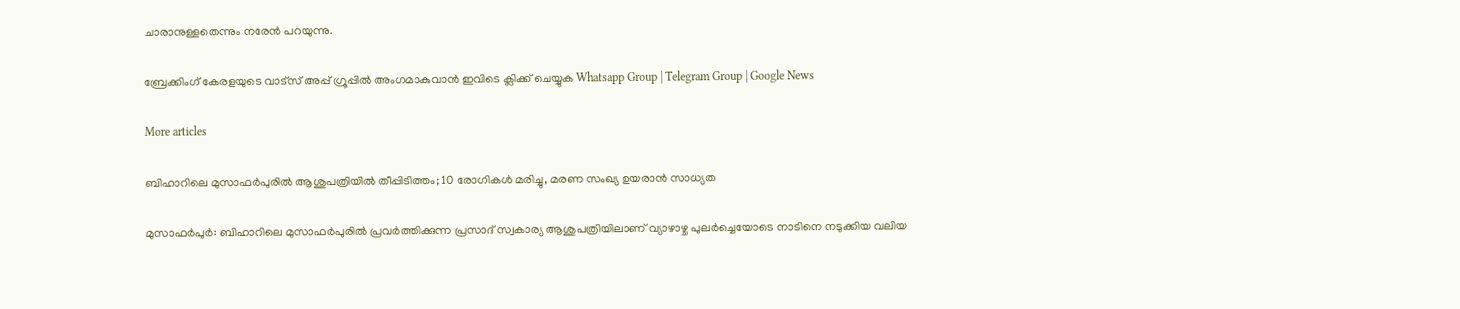ചാരാനുള്ളതെന്നും നരേന്‍ പറയുന്നു.

ബ്രേക്കിംഗ് കേരളയുടെ വാട്സ് അപ്പ് ഗ്രൂപ്പിൽ അംഗമാകുവാൻ ഇവിടെ ക്ലിക്ക് ചെയ്യുക Whatsapp Group | Telegram Group | Google News

More articles

ബിഹാറിലെ മുസാഫർപുരിൽ ആശുപത്രിയിൽ തീപ്പിടിത്തം; 10 രോഗികൾ മരിച്ചു, മരണ സംഖ്യ ഉയരാൻ സാധ്യത

മുസാഫർപുർ: ബിഹാറിലെ മുസാഫർപുരിൽ പ്രവർത്തിക്കുന്ന പ്രസാദ് സ്വകാര്യ ആശുപത്രിയിലാണ് വ്യാഴാഴ്ച പുലർച്ചെയോടെ നാടിനെ നടുക്കിയ വലിയ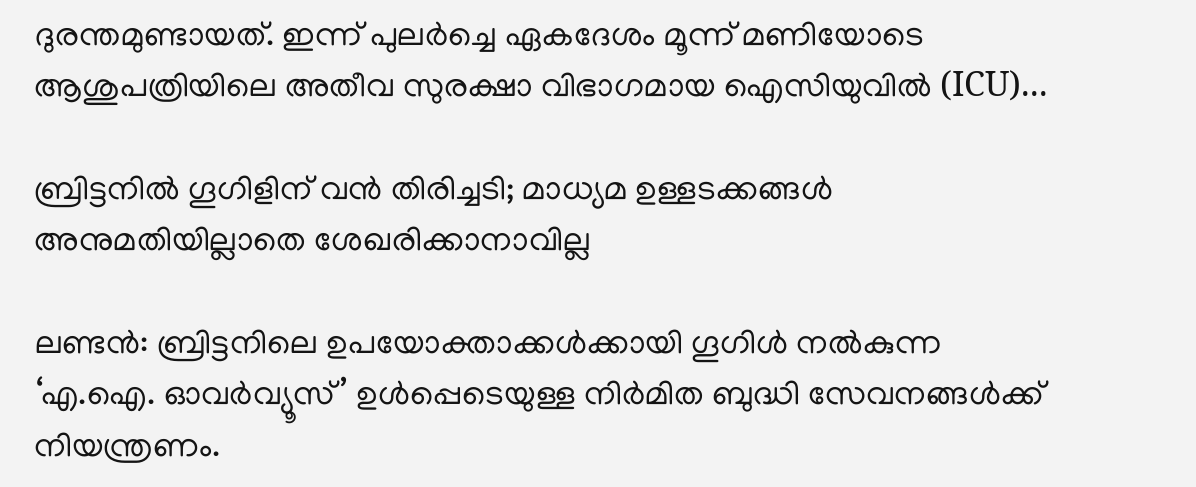ദുരന്തമുണ്ടായത്. ഇന്ന് പുലർച്ചെ ഏകദേശം മൂന്ന് മണിയോടെ ആശുപത്രിയിലെ അതീവ സുരക്ഷാ വിഭാഗമായ ഐസിയുവിൽ (ICU)...

ബ്രിട്ടനിൽ ഗൂഗിളിന് വൻ തിരിച്ചടി; മാധ്യമ ഉള്ളടക്കങ്ങൾ അനുമതിയില്ലാതെ ശേഖരിക്കാനാവില്ല

ലണ്ടൻ: ബ്രിട്ടനിലെ ഉപയോക്താക്കൾക്കായി ഗൂഗിൾ നൽകുന്ന ‘എ.ഐ. ഓവർവ്യൂസ്’ ഉൾപ്പെടെയുള്ള നിർമിത ബുദ്ധി സേവനങ്ങൾക്ക് നിയന്ത്രണം.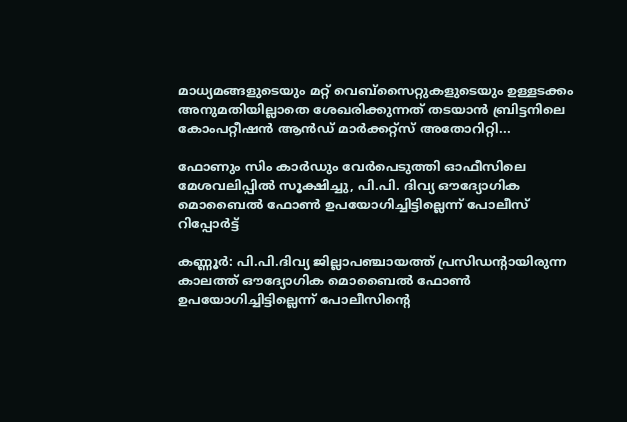മാധ്യമങ്ങളുടെയും മറ്റ് വെബ്‌സൈറ്റുകളുടെയും ഉള്ളടക്കം അനുമതിയില്ലാതെ ശേഖരിക്കുന്നത് തടയാൻ ബ്രിട്ടനിലെ കോംപറ്റീഷൻ ആൻഡ് മാർക്കറ്റ്സ് അതോറിറ്റി...

ഫോണും സിം കാർഡും വേർപെടുത്തി ഓഫീസിലെ മേശവലിപ്പിൽ സൂക്ഷിച്ചു, പി.പി. ദിവ്യ ഔദ്യോഗിക മൊബൈൽ ഫോൺ ഉപയോഗിച്ചിട്ടില്ലെന്ന് പോലീസ് റിപ്പോർട്ട്

കണ്ണൂർ: പി.പി.ദിവ്യ ജില്ലാപഞ്ചായത്ത് പ്രസിഡന്റായിരുന്ന കാലത്ത് ഔദ്യോഗിക മൊബൈൽ ഫോൺ ഉപയോഗിച്ചിട്ടില്ലെന്ന് പോലീസിന്റെ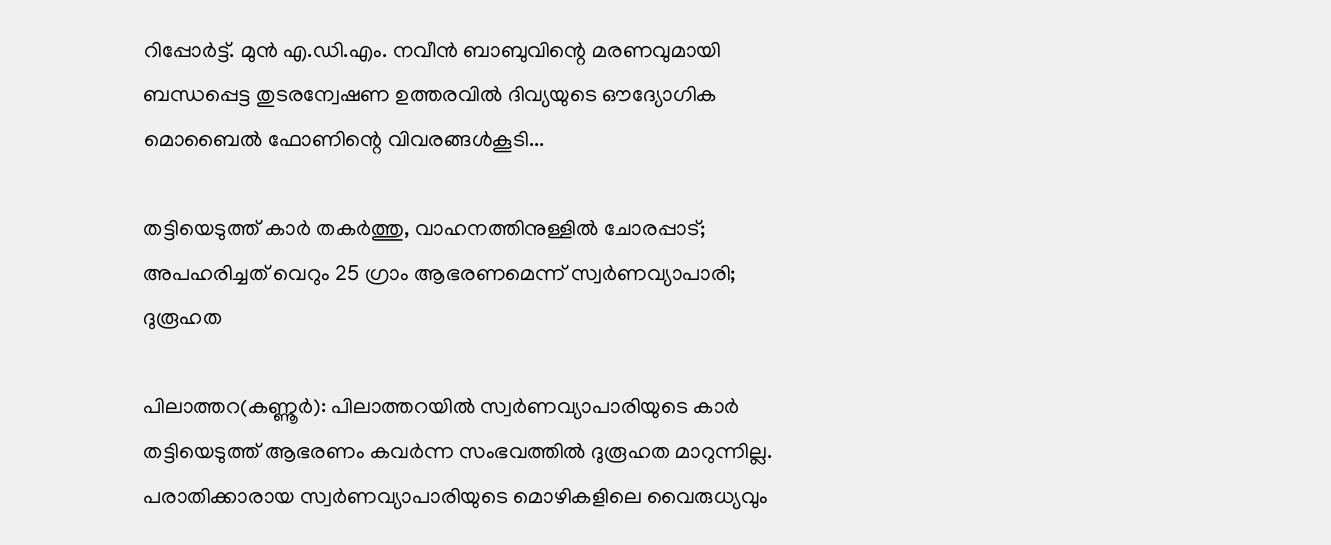റിപ്പോർട്ട്. മുൻ എ.ഡി.എം. നവീൻ ബാബുവിന്റെ മരണവുമായി ബന്ധപ്പെട്ട തുടരന്വേഷണ ഉത്തരവിൽ ദിവ്യയുടെ ഔദ്യോഗിക മൊബൈൽ ഫോണിന്റെ വിവരങ്ങൾകൂടി...

തട്ടിയെടുത്ത് കാർ തകർത്തു, വാഹനത്തിനുള്ളിൽ ചോരപ്പാട്; അപഹരിച്ചത് വെറും 25 ഗ്രാം ആഭരണമെന്ന് സ്വർണവ്യാപാരി; ദുരൂഹത

പിലാത്തറ(കണ്ണൂർ): പിലാത്തറയിൽ സ്വർണവ്യാപാരിയുടെ കാർ തട്ടിയെടുത്ത് ആഭരണം കവർന്ന സംഭവത്തിൽ ദുരൂഹത മാറുന്നില്ല. പരാതിക്കാരായ സ്വർണവ്യാപാരിയുടെ മൊഴികളിലെ വൈരുധ്യവും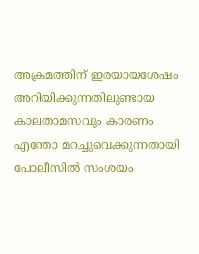അക്രമത്തിന് ഇരയായശേഷം അറിയിക്കുന്നതിലുണ്ടായ കാലതാമസവും കാരണം എന്തോ മറച്ചുവെക്കുന്നതായി പോലീസിൽ സംശയം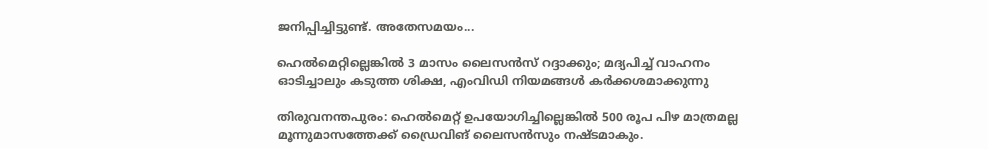ജനിപ്പിച്ചിട്ടുണ്ട്. അതേസമയം...

ഹെൽമെറ്റില്ലെങ്കിൽ 3 മാസം ലൈസൻസ് റദ്ദാക്കും; മദ്യപിച്ച് വാഹനം ഓടിച്ചാലും കടുത്ത ശിക്ഷ, എംവിഡി നിയമങ്ങൾ കർക്കശമാക്കുന്നു

തിരുവനന്തപുരം: ഹെൽമെറ്റ് ഉപയോഗിച്ചില്ലെങ്കിൽ 500 രൂപ പിഴ മാത്രമല്ല മൂന്നുമാസത്തേക്ക്‌ ഡ്രൈവിങ് ലൈസൻസും നഷ്ടമാകും.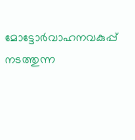മോട്ടോർവാഹനവകുപ്പ് നടത്തുന്ന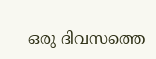ഒരു ദിവസത്തെ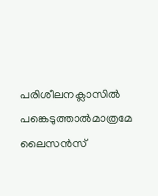പരിശീലനക്ലാസിൽ പങ്കെടുത്താൽമാത്രമേ ലൈസൻസ്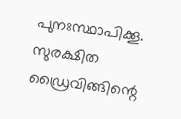പുനഃസ്ഥാപിക്കൂ. സുരക്ഷിത ഡ്രൈവിങ്ങിന്റെ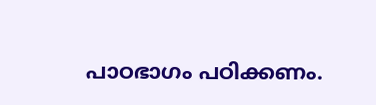പാഠഭാഗം പഠിക്കണം.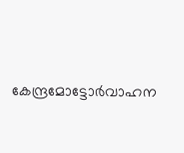കേന്ദ്രമോട്ടോർവാഹന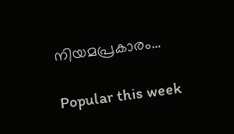നിയമപ്രകാരം...

Popular this week